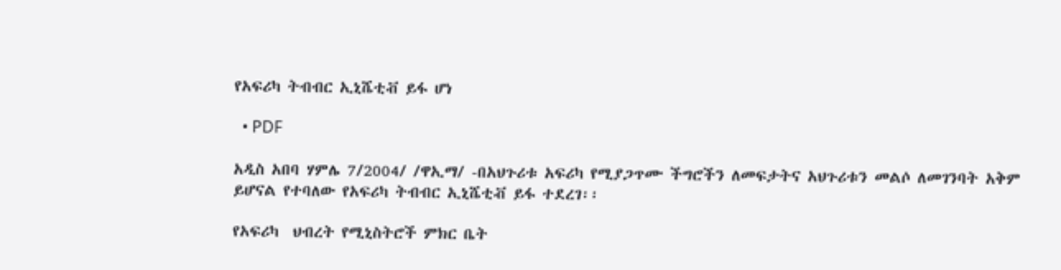የአፍሪካ ትብብር ኢኒሼቲቭ ይፋ ሆነ

  • PDF

አዲስ አበባ ሃምሌ 7/2004/ /ዋኢማ/ -በአህጉሪቱ አፍሪካ የሚያጋጥሙ ችግሮችን ለመፍታትና አህጉሪቱን መልሶ ለመገንባት አቅም ይሆናል የተባለው የአፍሪካ ትብብር ኢኒሼቲቭ ይፋ ተደረገ፡፡

የአፍሪካ  ህብረት የሚኒስትሮች ምክር ቤት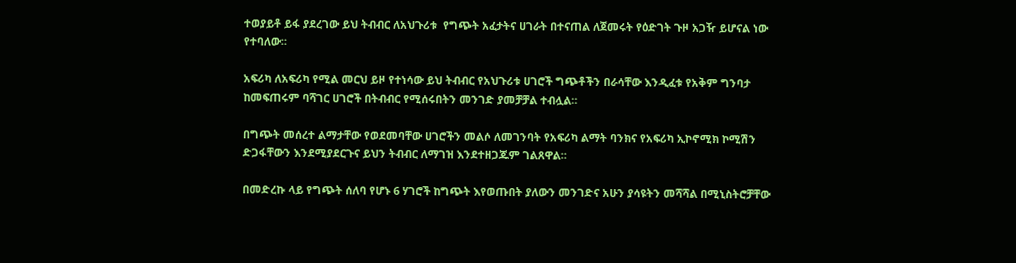ተወያይቶ ይፋ ያደረገው ይህ ትብብር ለአህጉሪቱ  የግጭት አፈታትና ሀገራት በተናጠል ለጀመሩት የዕድገት ጉዞ አጋዥ ይሆናል ነው የተባለው።

አፍሪካ ለአፍሪካ የሚል መርህ ይዞ የተነሳው ይህ ትብብር የአህጉሪቱ ሀገሮች ግጭቶችን በራሳቸው እንዲፈቱ የአቅም ግንባታ ከመፍጠሩም ባሻገር ሀገሮች በትብብር የሚሰሩበትን መንገድ ያመቻቻል ተብሏል።

በግጭት መሰረተ ልማታቸው የወደመባቸው ሀገሮችን መልሶ ለመገንባት የአፍሪካ ልማት ባንክና የአፍሪካ ኢኮኖሚክ ኮሚሽን ድጋፋቸውን እንደሚያደርጉና ይህን ትብብር ለማገዝ እንደተዘጋጁም ገልጸዋል።

በመድረኩ ላይ የግጭት ሰለባ የሆኑ 6 ሃገሮች ከግጭት እየወጡበት ያለውን መንገድና አሁን ያሳዩትን መሻሻል በሚኒስትሮቻቸው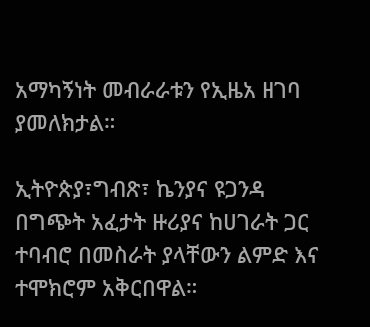አማካኝነት መብራራቱን የኢዜአ ዘገባ ያመለክታል።

ኢትዮጵያ፣ግብጽ፣ ኬንያና ዩጋንዳ በግጭት አፈታት ዙሪያና ከሀገራት ጋር ተባብሮ በመስራት ያላቸውን ልምድ እና ተሞክሮም አቅርበዋል።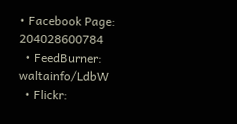• Facebook Page: 204028600784
  • FeedBurner: waltainfo/LdbW
  • Flickr: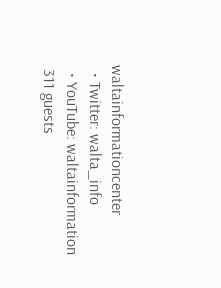waltainformationcenter
  • Twitter: walta_info
  • YouTube: waltainformation
 311 guests